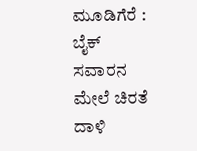ಮೂಡಿಗೆರೆ : ಬೈಕ್ ಸವಾರನ ಮೇಲೆ ಚಿರತೆ ದಾಳಿ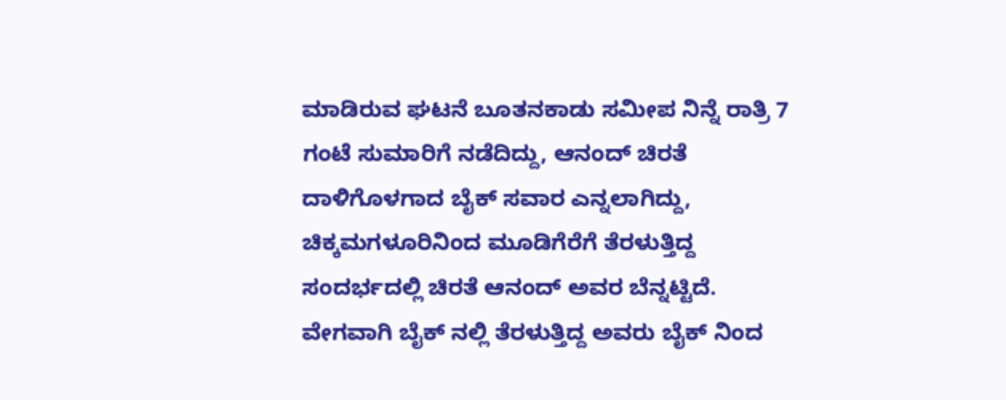ಮಾಡಿರುವ ಘಟನೆ ಬೂತನಕಾಡು ಸಮೀಪ ನಿನ್ನೆ ರಾತ್ರಿ 7 ಗಂಟೆ ಸುಮಾರಿಗೆ ನಡೆದಿದ್ದು, ಆನಂದ್ ಚಿರತೆ ದಾಳಿಗೊಳಗಾದ ಬೈಕ್ ಸವಾರ ಎನ್ನಲಾಗಿದ್ದು, ಚಿಕ್ಕಮಗಳೂರಿನಿಂದ ಮೂಡಿಗೆರೆಗೆ ತೆರಳುತ್ತಿದ್ದ ಸಂದರ್ಭದಲ್ಲಿ ಚಿರತೆ ಆನಂದ್ ಅವರ ಬೆನ್ನಟ್ಟಿದೆ. ವೇಗವಾಗಿ ಬೈಕ್ ನಲ್ಲಿ ತೆರಳುತ್ತಿದ್ದ ಅವರು ಬೈಕ್ ನಿಂದ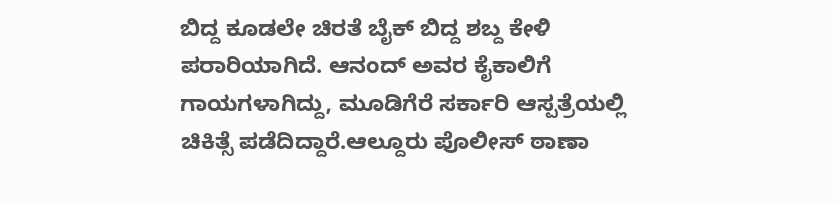ಬಿದ್ದ ಕೂಡಲೇ ಚಿರತೆ ಬೈಕ್ ಬಿದ್ದ ಶಬ್ದ ಕೇಳಿ ಪರಾರಿಯಾಗಿದೆ. ಆನಂದ್ ಅವರ ಕೈಕಾಲಿಗೆ ಗಾಯಗಳಾಗಿದ್ದು, ಮೂಡಿಗೆರೆ ಸರ್ಕಾರಿ ಆಸ್ಪತ್ರೆಯಲ್ಲಿ ಚಿಕಿತ್ಸೆ ಪಡೆದಿದ್ದಾರೆ.ಆಲ್ದೂರು ಪೊಲೀಸ್ ಠಾಣಾ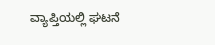ವ್ಯಾಪ್ತಿಯಲ್ಲಿ ಘಟನೆ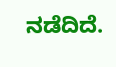ನಡೆದಿದೆ.